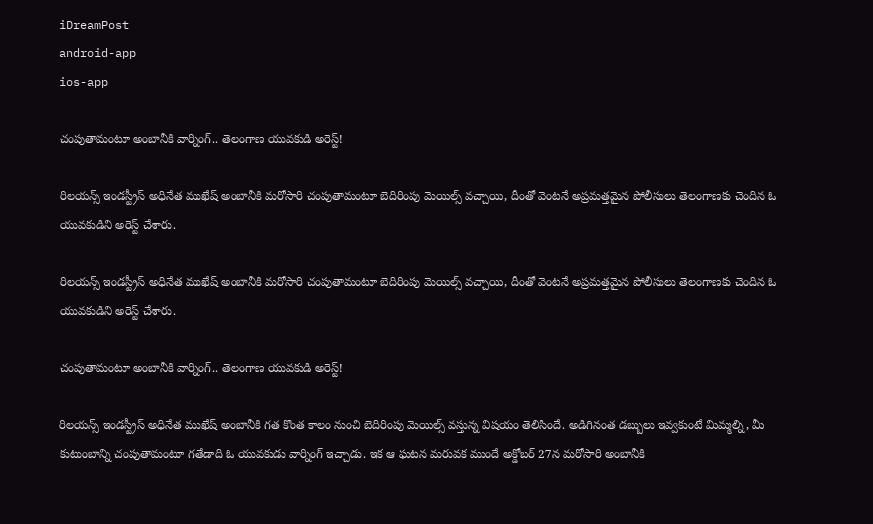iDreamPost
android-app
ios-app

చంపుతామంటూ అంబానీకి వార్నింగ్.. తెలంగాణ యువకుడి అరెస్ట్!

రిలయన్స్ ఇండస్ట్రీస్ అధినేత ముఖేష్ అంబానీకి మరోసారి చంపుతామంటూ బెదిరింపు మెయిల్స్ వచ్చాయి, దీంతో వెంటనే అప్రమత్తమైన పోలీసులు తెలంగాణకు చెందిన ఓ యువకుడిని అరెస్ట్ చేశారు.

రిలయన్స్ ఇండస్ట్రీస్ అధినేత ముఖేష్ అంబానీకి మరోసారి చంపుతామంటూ బెదిరింపు మెయిల్స్ వచ్చాయి, దీంతో వెంటనే అప్రమత్తమైన పోలీసులు తెలంగాణకు చెందిన ఓ యువకుడిని అరెస్ట్ చేశారు.

చంపుతామంటూ అంబానీకి వార్నింగ్.. తెలంగాణ యువకుడి అరెస్ట్!

రిలయన్స్ ఇండస్ట్రీస్ అధినేత ముఖేష్ అంబానీకి గత కొంత కాలం నుంచి బెదిరింపు మెయిల్స్ వస్తున్న విషయం తెలిసిందే. అడిగినంత డబ్బులు ఇవ్వకుంటే మిమ్మల్ని, మీ కుటుంబాన్ని చంపుతామంటూ గతేడాది ఓ యువకుడు వార్నింగ్ ఇచ్చాడు. ఇక ఆ ఘటన మరువక ముందే అక్డోబర్ 27న మరోసారి అంబానీకి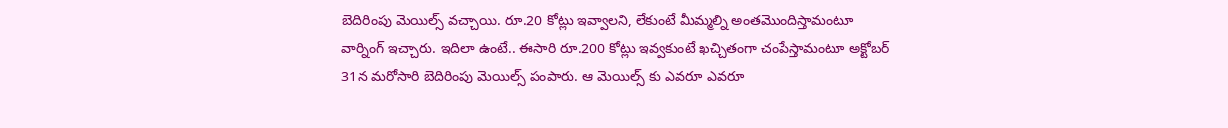బెదిరింపు మెయిల్స్ వచ్చాయి. రూ.20 కోట్లు ఇవ్వాలని, లేకుంటే మీమ్మల్ని అంతమొందిస్తామంటూ వార్నింగ్ ఇచ్చారు. ఇదిలా ఉంటే.. ఈసారి రూ.200 కోట్లు ఇవ్వకుంటే ఖచ్చితంగా చంపేస్తామంటూ అక్టోబర్ 31న మరోసారి బెదిరింపు మెయిల్స్ పంపారు. ఆ మెయిల్స్ కు ఎవరూ ఎవరూ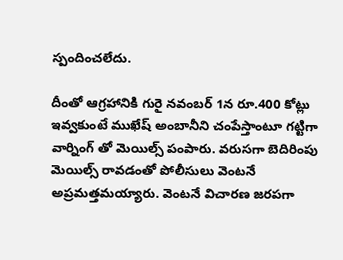స్పందించలేదు.

దీంతో ఆగ్రహానికి గురై నవంబర్ 1న రూ.400 కోట్లు ఇవ్వకుంటే ముఖేష్ అంబానీని చంపేస్తాంటూ గట్టిగా వార్నింగ్ తో మెయిల్స్ పంపారు. వరుసగా బెదిరింపు మెయిల్స్ రావడంతో పోలీసులు వెంటనే అప్రమత్తమయ్యారు. వెంటనే విచారణ జరపగా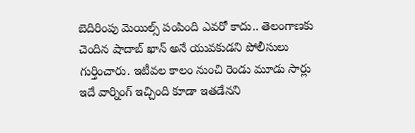బెదిరింపు మెయిల్స్ పంపింది ఎవరో కాదు.. తెలంగాణకు చెందిన షాదాబ్ ఖాన్ అనే యువకుడని పోలీసులు గుర్తించారు. ఇటీవల కాలం నుంచి రెండు మూడు సార్లు ఇదే వార్నింగ్ ఇచ్చింది కూడా ఇతడేనని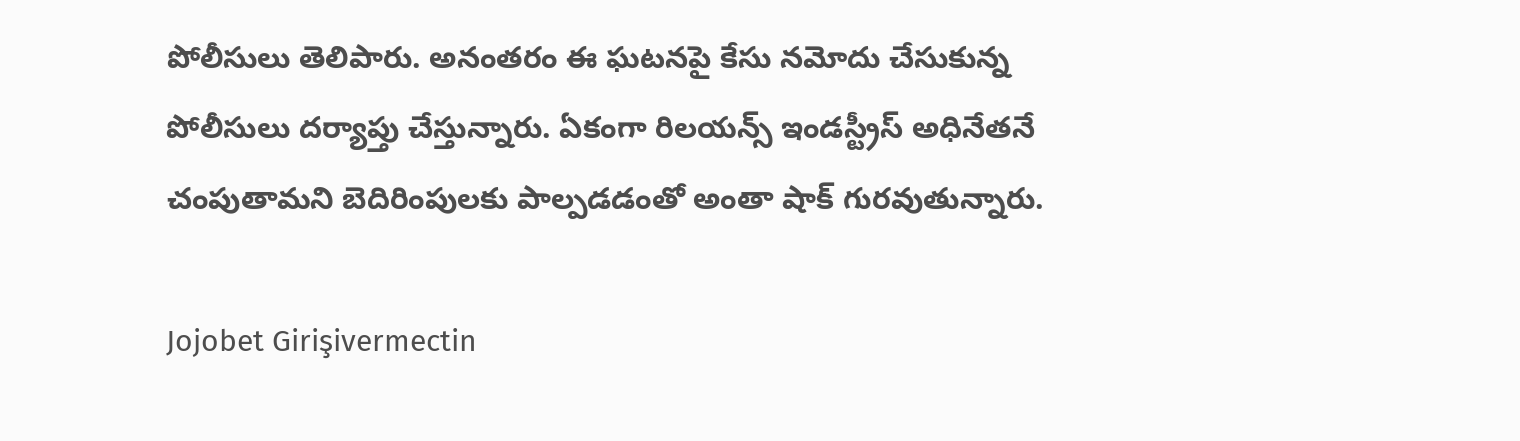పోలీసులు తెలిపారు. అనంతరం ఈ ఘటనపై కేసు నమోదు చేసుకున్న పోలీసులు దర్యాప్తు చేస్తున్నారు. ఏకంగా రిలయన్స్ ఇండస్ట్రీస్ అధినేతనే చంపుతామని బెదిరింపులకు పాల్పడడంతో అంతా షాక్ గురవుతున్నారు.

Jojobet Girişivermectin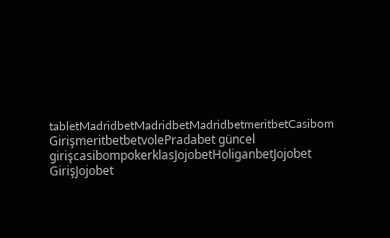tabletMadridbetMadridbetMadridbetmeritbetCasibom GirişmeritbetbetvolePradabet güncel girişcasibompokerklasJojobetHoliganbetJojobet GirişJojobet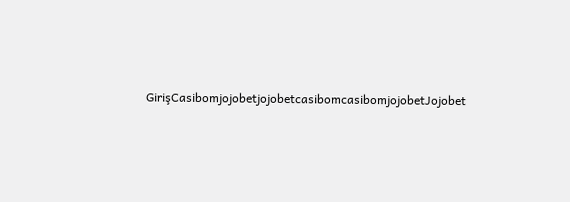GirişCasibomjojobetjojobetcasibomcasibomjojobetJojobet